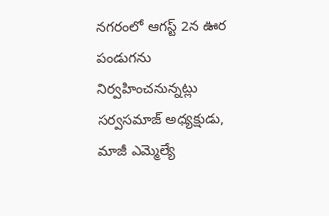నగరంలో ఆగస్ట్ 2న ఊర పండుగను నిర్వహించనున్నట్లు సర్వసమాజ్ అధ్యక్షుడు, మాజీ ఎమ్మెల్యే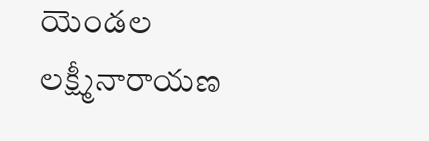యెండల లక్ష్మీనారాయణ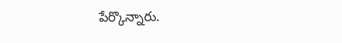పేర్కొన్నారు.